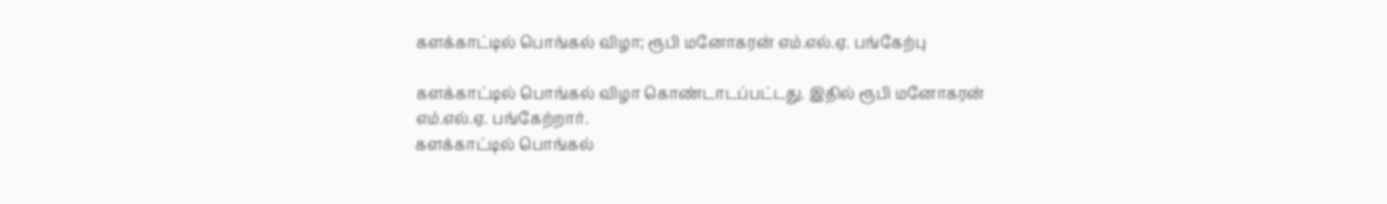களக்காட்டில் பொங்கல் விழா; ரூபி மனோகரன் எம்.எல்.ஏ. பங்கேற்பு

களக்காட்டில் பொங்கல் விழா கொண்டாடப்பட்டது. இதில் ரூபி மனோகரன் எம்.எல்.ஏ. பங்கேற்றார்.
களக்காட்டில் பொங்கல்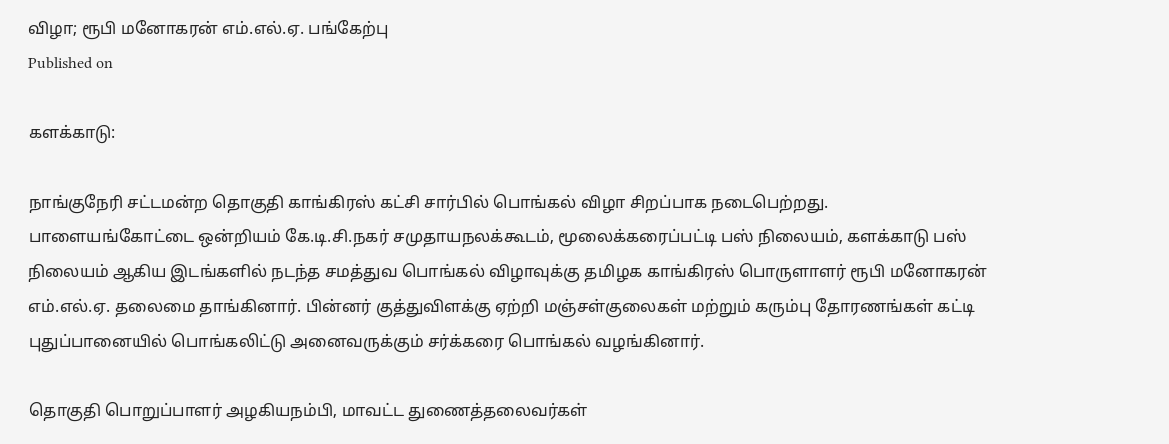விழா; ரூபி மனோகரன் எம்.எல்.ஏ. பங்கேற்பு
Published on

களக்காடு:

நாங்குநேரி சட்டமன்ற தொகுதி காங்கிரஸ் கட்சி சார்பில் பொங்கல் விழா சிறப்பாக நடைபெற்றது. பாளையங்கோட்டை ஒன்றியம் கே.டி.சி.நகர் சமுதாயநலக்கூடம், மூலைக்கரைப்பட்டி பஸ் நிலையம், களக்காடு பஸ் நிலையம் ஆகிய இடங்களில் நடந்த சமத்துவ பொங்கல் விழாவுக்கு தமிழக காங்கிரஸ் பொருளாளர் ரூபி மனோகரன் எம்.எல்.ஏ. தலைமை தாங்கினார். பின்னர் குத்துவிளக்கு ஏற்றி மஞ்சள்குலைகள் மற்றும் கரும்பு தோரணங்கள் கட்டி புதுப்பானையில் பொங்கலிட்டு அனைவருக்கும் சர்க்கரை பொங்கல் வழங்கினார்.

தொகுதி பொறுப்பாளர் அழகியநம்பி, மாவட்ட துணைத்தலைவர்கள்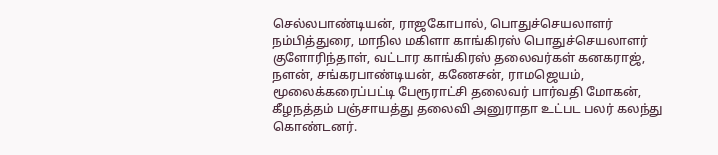செல்லபாண்டியன், ராஜகோபால், பொதுச்செயலாளர் நம்பித்துரை, மாநில மகிளா காங்கிரஸ் பொதுச்செயலாளர் குளோரிந்தாள், வட்டார காங்கிரஸ் தலைவர்கள் கனகராஜ், நளன், சங்கரபாண்டியன், கணேசன், ராமஜெயம், மூலைக்கரைப்பட்டி பேரூராட்சி தலைவர் பார்வதி மோகன், கீழநத்தம் பஞ்சாயத்து தலைவி அனுராதா உட்பட பலர் கலந்து கொண்டனர்.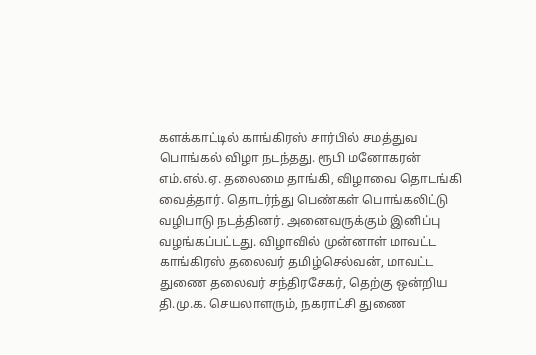களக்காட்டில் காங்கிரஸ் சார்பில் சமத்துவ பொங்கல் விழா நடந்தது. ரூபி மனோகரன் எம்.எல்.ஏ. தலைமை தாங்கி, விழாவை தொடங்கி வைத்தார். தொடர்ந்து பெண்கள் பொங்கலிட்டு வழிபாடு நடத்தினர். அனைவருக்கும் இனிப்பு வழங்கப்பட்டது. விழாவில் முன்னாள் மாவட்ட காங்கிரஸ் தலைவர் தமிழ்செல்வன், மாவட்ட துணை தலைவர் சந்திரசேகர், தெற்கு ஒன்றிய தி.மு.க. செயலாளரும், நகராட்சி துணை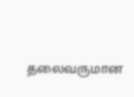தலைவருமான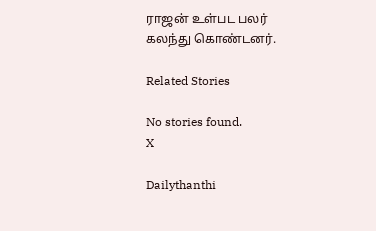ராஜன் உள்பட பலர் கலந்து கொண்டனர்.

Related Stories

No stories found.
X

Dailythanthi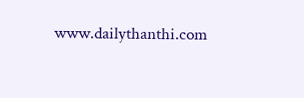www.dailythanthi.com